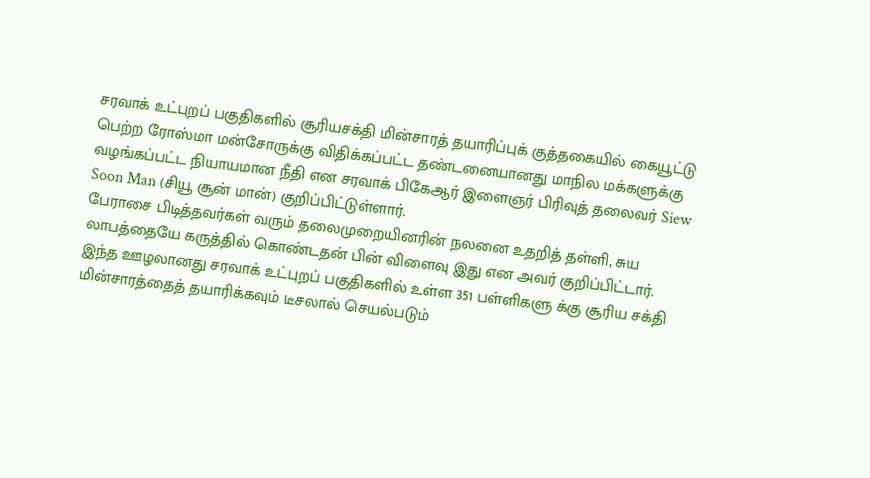சரவாக் உட்புறப் பகுதிகளில் சூரியசக்தி மின்சாரத் தயாரிப்புக் குத்தகையில் கையூட்டு பெற்ற ரோஸ்மா மன்சோருக்கு விதிக்கப்பட்ட தண்டனையானது மாநில மக்களுக்கு வழங்கப்பட்ட நியாயமான நீதி என சரவாக் பிகேஆர் இளைஞர் பிரிவுத் தலைவர் Siew Soon Man (சியூ சூன் மான்) குறிப்பிட்டுள்ளார்.
பேராசை பிடித்தவர்கள் வரும் தலைமுறையினரின் நலனை உதறித் தள்ளி, சுய லாபத்தையே கருத்தில் கொண்டதன் பின் விளைவு இது என அவர் குறிப்பிட்டார்.
இந்த ஊழலானது சரவாக் உட்புறப் பகுதிகளில் உள்ள 351 பள்ளிகளு க்கு சூரிய சக்தி மின்சாரத்தைத் தயாரிக்கவும் டீசலால் செயல்படும்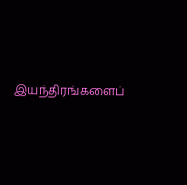இயந்திரங்களைப்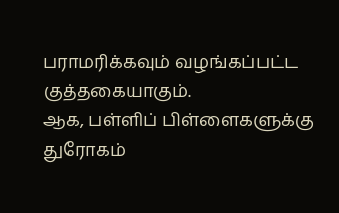பராமரிக்கவும் வழங்கப்பட்ட குத்தகையாகும்.
ஆக, பள்ளிப் பிள்ளைகளுக்கு துரோகம்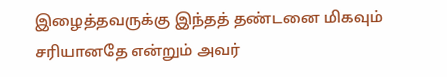இழைத்தவருக்கு இந்தத் தண்டனை மிகவும் சரியானதே என்றும் அவர்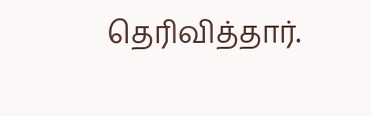தெரிவித்தார்.